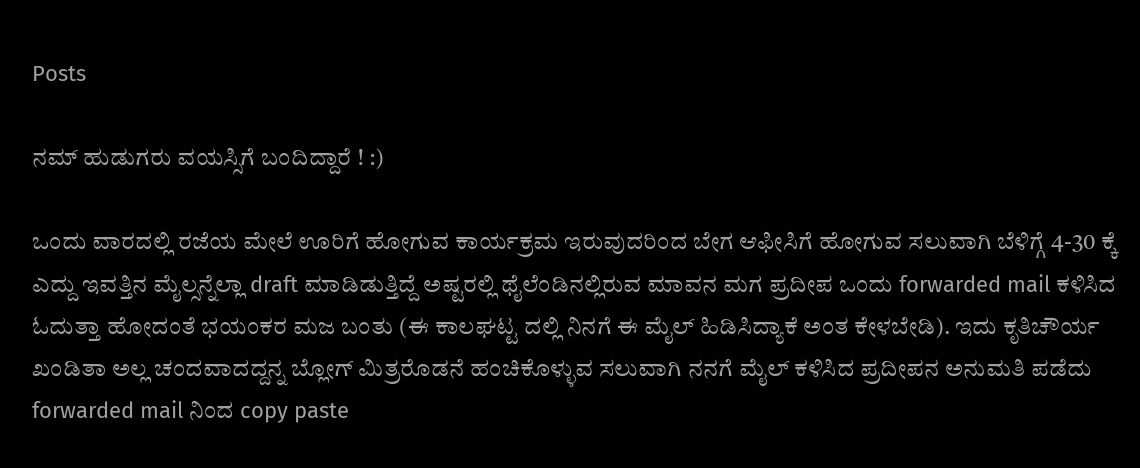Posts

ನಮ್ ಹುಡುಗರು ವಯಸ್ಸಿಗೆ ಬಂದಿದ್ದಾರೆ ! :)

ಒಂದು ವಾರದಲ್ಲಿ ರಜೆಯ ಮೇಲೆ ಊರಿಗೆ ಹೋಗುವ ಕಾರ್ಯಕ್ರಮ ಇರುವುದರಿಂದ ಬೇಗ ಆಫೀಸಿಗೆ ಹೋಗುವ ಸಲುವಾಗಿ ಬೆಳಿಗ್ಗೆ 4-30 ಕ್ಕೆ ಎದ್ದು ಇವತ್ತಿನ ಮೈಲ್ಸನ್ನೆಲ್ಲಾ draft ಮಾಡಿಡುತ್ತಿದ್ದೆ ಅಷ್ಟರಲ್ಲಿ ಥೈಲೆಂಡಿನಲ್ಲಿರುವ ಮಾವನ ಮಗ ಪ್ರದೀಪ ಒಂದು forwarded mail ಕಳಿಸಿದ ಓದುತ್ತಾ ಹೋದಂತೆ ಭಯಂಕರ ಮಜ ಬಂತು (ಈ ಕಾಲಘಟ್ಟ ದಲ್ಲಿ ನಿನಗೆ ಈ ಮೈಲ್ ಹಿಡಿಸಿದ್ಯಾಕೆ ಅಂತ ಕೇಳಬೇಡಿ). ಇದು ಕೃತಿಚೌರ್ಯ ಖಂಡಿತಾ ಅಲ್ಲ ಚಂದವಾದದ್ದನ್ನ ಬ್ಲೋಗ್ ಮಿತ್ರರೊಡನೆ ಹಂಚಿಕೊಳ್ಳುವ ಸಲುವಾಗಿ ನನಗೆ ಮೈಲ್ ಕಳಿಸಿದ ಪ್ರದೀಪನ ಅನುಮತಿ ಪಡೆದು forwarded mail ನಿಂದ copy paste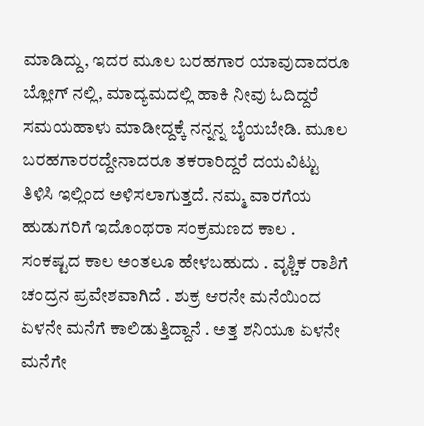ಮಾಡಿದ್ದು, ಇದರ ಮೂಲ ಬರಹಗಾರ ಯಾವುದಾದರೂ ಬ್ಲೋಗ್ ನಲ್ಲಿ, ಮಾದ್ಯಮದಲ್ಲಿ ಹಾಕಿ ನೀವು ಓದಿದ್ದರೆ ಸಮಯಹಾಳು ಮಾಡೀದ್ದಕ್ಕೆ ನನ್ನನ್ನ ಬೈಯಬೇಡಿ. ಮೂಲ ಬರಹಗಾರರದ್ದೇನಾದರೂ ತಕರಾರಿದ್ದರೆ ದಯವಿಟ್ಟು ತಿಳಿಸಿ ಇಲ್ಲಿಂದ ಅಳಿಸಲಾಗುತ್ತದೆ. ನಮ್ಮ ವಾರಗೆಯ ಹುಡುಗರಿಗೆ ಇದೊಂಥರಾ ಸಂಕ್ರಮಣದ ಕಾಲ . ಸಂಕಷ್ಟದ ಕಾಲ ಅಂತಲೂ ಹೇಳಬಹುದು . ವೃಶ್ಚಿಕ ರಾಶಿಗೆ ಚಂದ್ರನ ಪ್ರವೇಶವಾಗಿದೆ . ಶುಕ್ರ ಆರನೇ ಮನೆಯಿಂದ ಏಳನೇ ಮನೆಗೆ ಕಾಲಿಡುತ್ತಿದ್ದಾನೆ . ಅತ್ತ ಶನಿಯೂ ಏಳನೇ ಮನೆಗೇ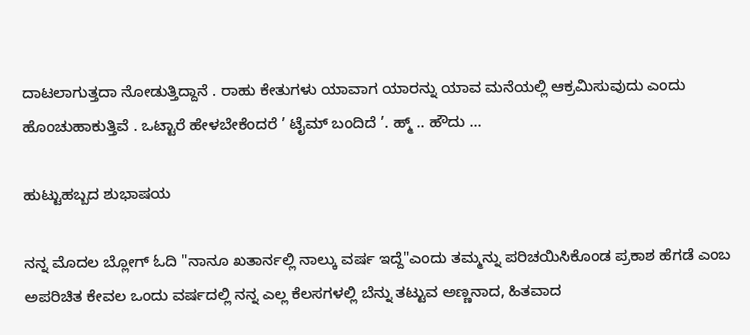ದಾಟಲಾಗುತ್ತದಾ ನೋಡುತ್ತಿದ್ದಾನೆ . ರಾಹು ಕೇತುಗಳು ಯಾವಾಗ ಯಾರನ್ನು ಯಾವ ಮನೆಯಲ್ಲಿ ಆಕ್ರಮಿಸುವುದು ಎಂದು ಹೊಂಚುಹಾಕುತ್ತಿವೆ . ಒಟ್ಟಾರೆ ಹೇಳಬೇಕೆಂದರೆ ’ ಟೈಮ್ ಬಂದಿದೆ ’. ಹ್ಮ್ .. ಹೌದು ...

ಹುಟ್ಟುಹಬ್ಬದ ಶುಭಾಷಯ

ನನ್ನ ಮೊದಲ ಬ್ಲೋಗ್ ಓದಿ "ನಾನೂ ಖತಾರ್ನಲ್ಲಿ ನಾಲ್ಕು ವರ್ಷ ಇದ್ದೆ"ಎಂದು ತಮ್ಮನ್ನು ಪರಿಚಯಿಸಿಕೊಂಡ ಪ್ರಕಾಶ ಹೆಗಡೆ ಎಂಬ ಅಪರಿಚಿತ ಕೇವಲ ಒಂದು ವರ್ಷದಲ್ಲಿ ನನ್ನ ಎಲ್ಲ ಕೆಲಸಗಳಲ್ಲಿ ಬೆನ್ನು ತಟ್ಟುವ ಅಣ್ಣನಾದ, ಹಿತವಾದ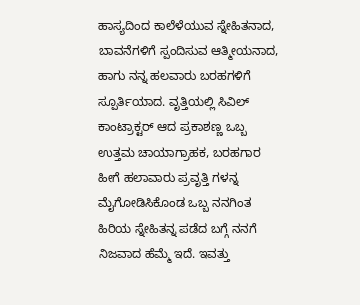ಹಾಸ್ಯದಿಂದ ಕಾಲೆಳೆಯುವ ಸ್ನೇಹಿತನಾದ, ಬಾವನೆಗಳಿಗೆ ಸ್ಪಂದಿಸುವ ಆತ್ಮೀಯನಾದ, ಹಾಗು ನನ್ನ ಹಲವಾರು ಬರಹಗಳಿಗೆ ಸ್ಪೂರ್ತಿಯಾದ. ವೃತ್ತಿಯಲ್ಲಿ ಸಿವಿಲ್ ಕಾಂಟ್ರಾಕ್ಟರ್ ಆದ ಪ್ರಕಾಶಣ್ಣ ಒಬ್ಬ ಉತ್ತಮ ಚಾಯಾಗ್ರಾಹಕ, ಬರಹಗಾರ ಹೀಗೆ ಹಲಾವಾರು ಪ್ರವೃತ್ತಿ ಗಳನ್ನ ಮೈಗೋಡಿಸಿಕೊಂಡ ಒಬ್ಬ ನನಗಿಂತ ಹಿರಿಯ ಸ್ನೇಹಿತನ್ನ ಪಡೆದ ಬಗ್ಗೆ ನನಗೆ ನಿಜವಾದ ಹೆಮ್ಮೆ ಇದೆ. ಇವತ್ತು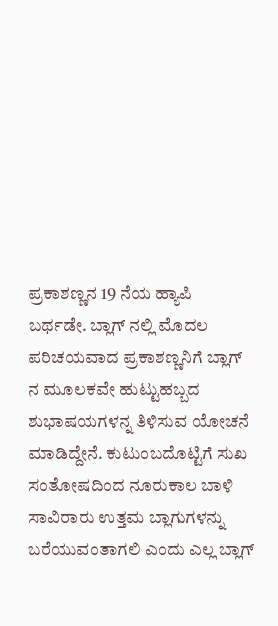ಪ್ರಕಾಶಣ್ಣನ 19 ನೆಯ ಹ್ಯಾಪಿ ಬರ್ಥಡೇ. ಬ್ಲಾಗ್ ನಲ್ಲಿ ಮೊದಲ ಪರಿಚಯವಾದ ಪ್ರಕಾಶಣ್ಣನಿಗೆ ಬ್ಲಾಗ್ ನ ಮೂಲಕವೇ ಹುಟ್ಟುಹಬ್ಬದ ಶುಭಾಷಯಗಳನ್ನ ತಿಳಿಸುವ ಯೋಚನೆ ಮಾಡಿದ್ದೇನೆ. ಕುಟುಂಬದೊಟ್ಟಿಗೆ ಸುಖ ಸಂತೋಷದಿಂದ ನೂರುಕಾಲ ಬಾಳಿ ಸಾವಿರಾರು ಉತ್ತಮ ಬ್ಲಾಗುಗಳನ್ನು ಬರೆಯುವಂತಾಗಲಿ ಎಂದು ಎಲ್ಲ ಬ್ಲಾಗ್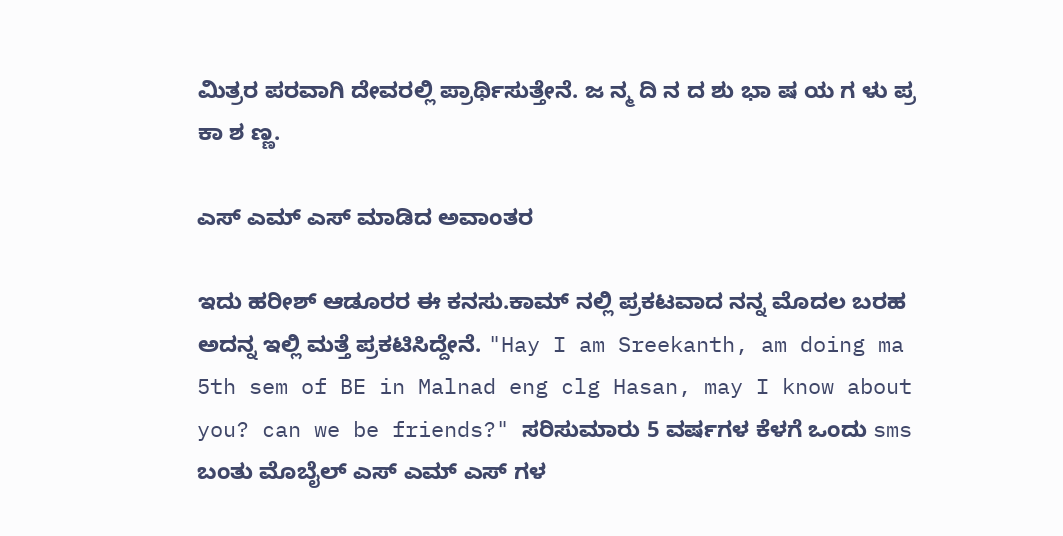ಮಿತ್ರರ ಪರವಾಗಿ ದೇವರಲ್ಲಿ ಪ್ರಾರ್ಥಿಸುತ್ತೇನೆ. ಜ ನ್ಮ ದಿ ನ ದ ಶು ಭಾ ಷ ಯ ಗ ಳು ಪ್ರ ಕಾ ಶ ಣ್ಣ.

ಎಸ್ ಎಮ್ ಎಸ್ ಮಾಡಿದ ಅವಾಂತರ

ಇದು ಹರೀಶ್ ಆಡೂರರ ಈ ಕನಸು.ಕಾಮ್ ನಲ್ಲಿ ಪ್ರಕಟವಾದ ನನ್ನ ಮೊದಲ ಬರಹ ಅದನ್ನ ಇಲ್ಲಿ ಮತ್ತೆ ಪ್ರಕಟಿಸಿದ್ದೇನೆ. "Hay I am Sreekanth, am doing ma 5th sem of BE in Malnad eng clg Hasan, may I know about you? can we be friends?" ಸರಿಸುಮಾರು 5 ವರ್ಷಗಳ ಕೆಳಗೆ ಒಂದು sms ಬಂತು ಮೊಬೈಲ್ ಎಸ್ ಎಮ್ ಎಸ್ ಗಳ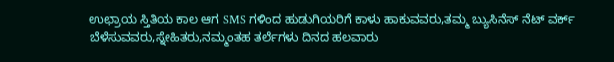ಉಛ್ರಾಯ ಸ್ತಿತಿಯ ಕಾಲ ಆಗ SMS ಗಳಿಂದ ಹುಡುಗಿಯರಿಗೆ ಕಾಳು ಹಾಕುವವರು,ತಮ್ಮ ಬ್ಯುಸಿನೆಸ್ ನೆಟ್ ವರ್ಕ್ ಬೆಳೆಸುವವರು,ಸ್ನೇಹಿತರು,ನಮ್ಮಂತಹ ತರ್ಲೆಗಳು ದಿನದ ಹಲವಾರು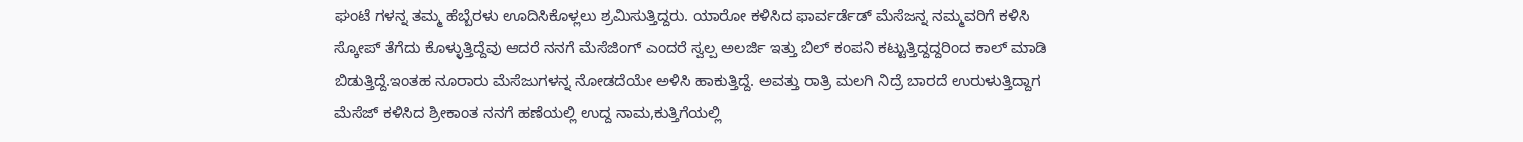ಘಂಟೆ ಗಳನ್ನ ತಮ್ಮ ಹೆಬ್ಬೆರಳು ಊದಿಸಿಕೊಳ್ಲಲು ಶ್ರಮಿಸುತ್ತಿದ್ದರು. ಯಾರೋ ಕಳಿಸಿದ ಫಾರ್ವರ್ಡೆಡ್ ಮೆಸೆಜನ್ನ ನಮ್ಮವರಿಗೆ ಕಳಿಸಿ ಸ್ಕೋಪ್ ತೆಗೆದು ಕೊಳ್ಳುತ್ತಿದ್ದೆವು ಆದರೆ ನನಗೆ ಮೆಸೆಜಿಂಗ್ ಎಂದರೆ ಸ್ವಲ್ಪ ಅಲರ್ಜಿ ಇತ್ತು ಬಿಲ್ ಕಂಪನಿ ಕಟ್ಟುತ್ತಿದ್ದದ್ದರಿಂದ ಕಾಲ್ ಮಾಡಿ ಬಿಡುತ್ತಿದ್ದೆ.ಇಂತಹ ನೂರಾರು ಮೆಸೆಜುಗಳನ್ನ ನೋಡದೆಯೇ ಅಳಿಸಿ ಹಾಕುತ್ತಿದ್ದೆ. ಅವತ್ತು ರಾತ್ರಿ ಮಲಗಿ ನಿದ್ರೆ ಬಾರದೆ ಉರುಳುತ್ತಿದ್ದಾಗ ಮೆಸೆಜ್ ಕಳಿಸಿದ ಶ್ರೀಕಾಂತ ನನಗೆ ಹಣೆಯಲ್ಲಿ ಉದ್ದ ನಾಮ,ಕುತ್ತಿಗೆಯಲ್ಲಿ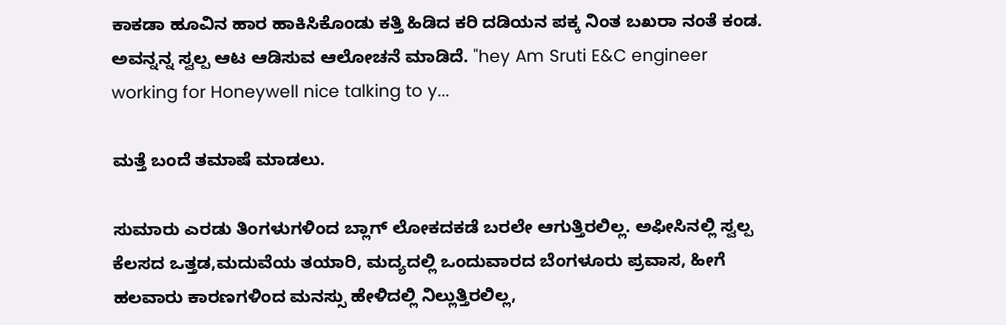ಕಾಕಡಾ ಹೂವಿನ ಹಾರ ಹಾಕಿಸಿಕೊಂಡು ಕತ್ತಿ ಹಿಡಿದ ಕರಿ ದಡಿಯನ ಪಕ್ಕ ನಿಂತ ಬಖರಾ ನಂತೆ ಕಂಡ. ಅವನ್ನನ್ನ ಸ್ವಲ್ಪ ಆಟ ಆಡಿಸುವ ಆಲೋಚನೆ ಮಾಡಿದೆ. "hey Am Sruti E&C engineer working for Honeywell nice talking to y...

ಮತ್ತೆ ಬಂದೆ ತಮಾಷೆ ಮಾಡಲು.

ಸುಮಾರು ಎರಡು ತಿಂಗಳುಗಳಿಂದ ಬ್ಲಾಗ್ ಲೋಕದಕಡೆ ಬರಲೇ ಆಗುತ್ತಿರಲಿಲ್ಲ. ಅಫೀಸಿನಲ್ಲಿ ಸ್ವಲ್ಪ ಕೆಲಸದ ಒತ್ತಡ,ಮದುವೆಯ ತಯಾರಿ, ಮದ್ಯದಲ್ಲಿ ಒಂದುವಾರದ ಬೆಂಗಳೂರು ಪ್ರವಾಸ, ಹೀಗೆ ಹಲವಾರು ಕಾರಣಗಳಿಂದ ಮನಸ್ಸು ಹೇಳಿದಲ್ಲಿ ನಿಲ್ಲುತ್ತಿರಲಿಲ್ಲ,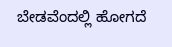ಬೇಡವೆಂದಲ್ಲಿ ಹೋಗದೆ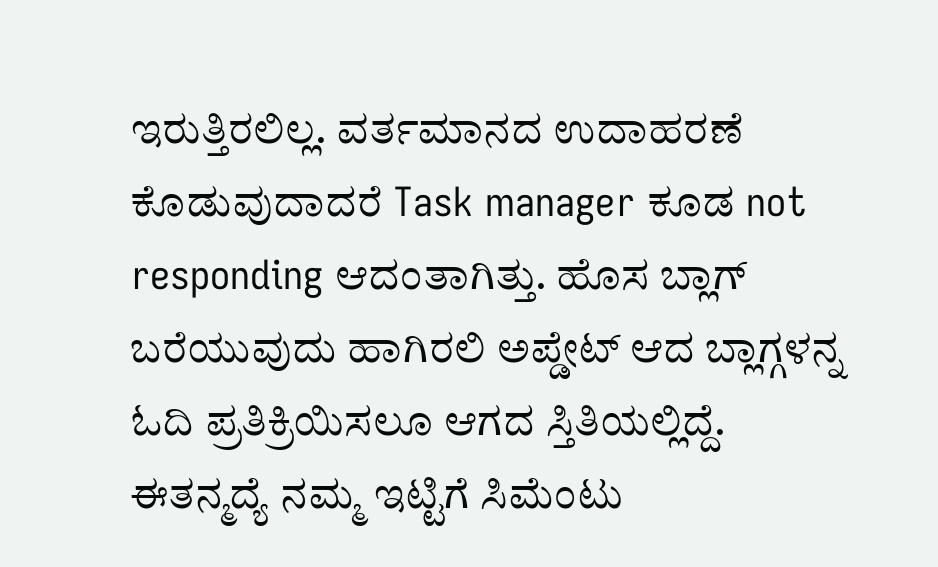ಇರುತ್ತಿರಲಿಲ್ಲ. ವರ್ತಮಾನದ ಉದಾಹರಣೆ ಕೊಡುವುದಾದರೆ Task manager ಕೂಡ not responding ಆದಂತಾಗಿತ್ತು. ಹೊಸ ಬ್ಲಾಗ್ ಬರೆಯುವುದು ಹಾಗಿರಲಿ ಅಪ್ಡೇಟ್ ಆದ ಬ್ಲಾಗ್ಗಳನ್ನ ಓದಿ ಪ್ರತಿಕ್ರಿಯಿಸಲೂ ಆಗದ ಸ್ತಿತಿಯಲ್ಲಿದ್ದೆ. ಈತನ್ಮದ್ಯೆ ನಮ್ಮ ಇಟ್ಟಿಗೆ ಸಿಮೆಂಟು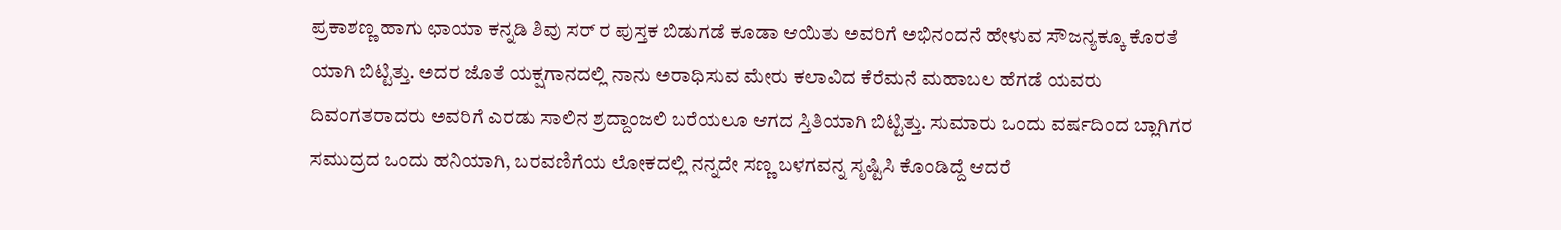ಪ್ರಕಾಶಣ್ಣ ಹಾಗು ಛಾಯಾ ಕನ್ನಡಿ ಶಿವು ಸರ್ ರ ಪುಸ್ತಕ ಬಿಡುಗಡೆ ಕೂಡಾ ಆಯಿತು ಅವರಿಗೆ ಅಭಿನಂದನೆ ಹೇಳುವ ಸೌಜನ್ಯಕ್ಕೂ ಕೊರತೆ ಯಾಗಿ ಬಿಟ್ಟಿತ್ತು. ಅದರ ಜೊತೆ ಯಕ್ಷಗಾನದಲ್ಲಿ ನಾನು ಅರಾಧಿಸುವ ಮೇರು ಕಲಾವಿದ ಕೆರೆಮನೆ ಮಹಾಬಲ ಹೆಗಡೆ ಯವರು ದಿವಂಗತರಾದರು ಅವರಿಗೆ ಎರಡು ಸಾಲಿನ ಶ್ರದ್ದಾಂಜಲಿ ಬರೆಯಲೂ ಆಗದ ಸ್ತಿತಿಯಾಗಿ ಬಿಟ್ಟಿತ್ತು. ಸುಮಾರು ಒಂದು ವರ್ಷದಿಂದ ಬ್ಲಾಗಿಗರ ಸಮುದ್ರದ ಒಂದು ಹನಿಯಾಗಿ, ಬರವಣಿಗೆಯ ಲೋಕದಲ್ಲಿ ನನ್ನದೇ ಸಣ್ಣ ಬಳಗವನ್ನ ಸೃಷ್ಟಿಸಿ ಕೊಂಡಿದ್ದೆ ಆದರೆ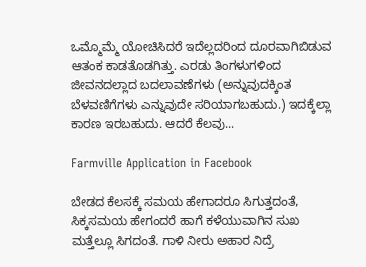ಒಮ್ಮೊಮ್ಮೆ ಯೋಚಿಸಿದರೆ ಇದೆಲ್ಲದರಿಂದ ದೂರವಾಗಿಬಿಡುವ ಆತಂಕ ಕಾಡತೊಡಗಿತ್ತು. ಎರಡು ತಿಂಗಳುಗಳಿಂದ ಜೀವನದಲ್ಲಾದ ಬದಲಾವಣೆಗಳು (ಅನ್ನುವುದಕ್ಕಿಂತ ಬೆಳವಣಿಗೆಗಳು ಎನ್ನುವುದೇ ಸರಿಯಾಗಬಹುದು.) ಇದಕ್ಕೆಲ್ಲಾ ಕಾರಣ ಇರಬಹುದು. ಆದರೆ ಕೆಲವು...

Farmville Application in Facebook

ಬೇಡದ ಕೆಲಸಕ್ಕೆ ಸಮಯ ಹೇಗಾದರೂ ಸಿಗುತ್ತದಂತೆ, ಸಿಕ್ಕಸಮಯ ಹೇಗಂದರೆ ಹಾಗೆ ಕಳೆಯುವಾಗಿನ ಸುಖ ಮತ್ತೆಲ್ಲೂ ಸಿಗದಂತೆ. ಗಾಳಿ ನೀರು ಅಹಾರ ನಿದ್ರೆ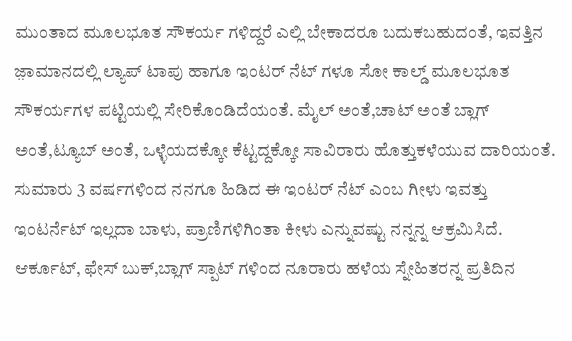ಮುಂತಾದ ಮೂಲಭೂತ ಸೌಕರ್ಯ ಗಳಿದ್ದರೆ ಎಲ್ಲಿ ಬೇಕಾದರೂ ಬದುಕಬಹುದಂತೆ, ಇವತ್ತಿನ ಜ಼ಾಮಾನದಲ್ಲಿ ಲ್ಯಾಪ್ ಟಾಪು ಹಾಗೂ ಇಂಟರ್ ನೆಟ್ ಗಳೂ ಸೋ ಕಾಲ್ಡ್ ಮೂಲಭೂತ ಸೌಕರ್ಯಗಳ ಪಟ್ಟಿಯಲ್ಲಿ ಸೇರಿಕೊಂಡಿದೆಯಂತೆ. ಮೈಲ್ ಅಂತೆ,ಚಾಟ್ ಅಂತೆ ಬ್ಲಾಗ್ ಅಂತೆ,ಟ್ಯೂಬ್ ಅಂತೆ, ಒಳ್ಳೆಯದಕ್ಕೋ ಕೆಟ್ಟದ್ದಕ್ಕೋ ಸಾವಿರಾರು ಹೊತ್ತುಕಳೆಯುವ ದಾರಿಯಂತೆ. ಸುಮಾರು 3 ವರ್ಷಗಳಿಂದ ನನಗೂ ಹಿಡಿದ ಈ ಇಂಟರ್ ನೆಟ್ ಎಂಬ ಗೀಳು ಇವತ್ತು ಇಂಟರ್ನೆಟ್ ಇಲ್ಲದಾ ಬಾಳು, ಪ್ರಾಣಿಗಳಿಗಿಂತಾ ಕೀಳು ಎನ್ನುವಷ್ಟು ನನ್ನನ್ನ ಆಕ್ರಮಿಸಿದೆ. ಆರ್ಕೂಟ್, ಫೇಸ್ ಬುಕ್,ಬ್ಲಾಗ್ ಸ್ಪಾಟ್ ಗಳಿಂದ ನೂರಾರು ಹಳೆಯ ಸ್ನೇಹಿತರನ್ನ ಪ್ರತಿದಿನ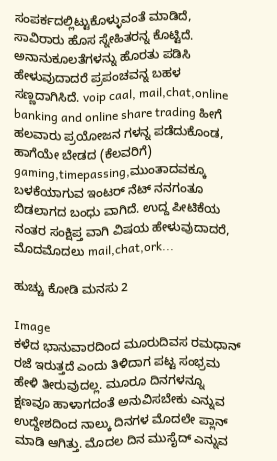ಸಂಪರ್ಕದಲ್ಲಿಟ್ಟುಕೊಳ್ಳುವಂತೆ ಮಾಡಿದೆ, ಸಾವಿರಾರು ಹೊಸ ಸ್ನೇಹಿತರನ್ನ ಕೊಟ್ಟಿದೆ. ಅನಾನುಕೂಲತೆಗಳನ್ನು ಹೊರತು ಪಡಿಸಿ ಹೇಳುವುದಾದರೆ ಪ್ರಪಂಚವನ್ನ ಬಹಳ ಸಣ್ಣದಾಗಿಸಿದೆ. voip caal, mail,chat,online banking and online share trading ಹೀಗೆ ಹಲವಾರು ಪ್ರಯೋಜನ ಗಳನ್ನ ಪಡೆದುಕೊಂಡ, ಹಾಗೆಯೇ ಬೇಡದ (ಕೆಲವರಿಗೆ) gaming,timepassing,ಮುಂತಾದವಕ್ಕೂ ಬಳಕೆಯಾಗುವ ಇಂಟರ್ ನೆಟ್ ನನಗಂತೂ ಬಿಡಲಾಗದ ಬಂಧು ವಾಗಿದೆ. ಉದ್ದ ಪೀಟಿಕೆಯ ನಂತರ ಸಂಕ್ಷಿಪ್ತ ವಾಗಿ ವಿಷಯ ಹೇಳುವುದಾದರೆ, ಮೊದಮೊದಲು mail,chat,ork...

ಹುಚ್ಚು ಕೋಡಿ ಮನಸು 2

Image
ಕಳೆದ ಭಾನುವಾರದಿಂದ ಮೂರುದಿವಸ ರಮಧಾನ್ ರಜೆ ಇರುತ್ತದೆ ಎಂದು ತಿಳಿದಾಗ ಪಟ್ಟ ಸಂಭ್ರಮ ಹೇಳಿ ತೀರುವುದಲ್ಲ. ಮೂರೂ ದಿನಗಳನ್ನೂ ಕ್ಷಣವೂ ಹಾಳಾಗದಂತೆ ಅನುವಿಸಬೇಕು ಎನ್ನುವ ಉದ್ದೇಶದಿಂದ ನಾಲ್ಕು ದಿನಗಳ ಮೊದಲೇ ಪ್ಲಾನ್ ಮಾಡಿ ಆಗಿತ್ತು. ಮೊದಲ ದಿನ ಮುಸೈದ್ ಎನ್ನುವ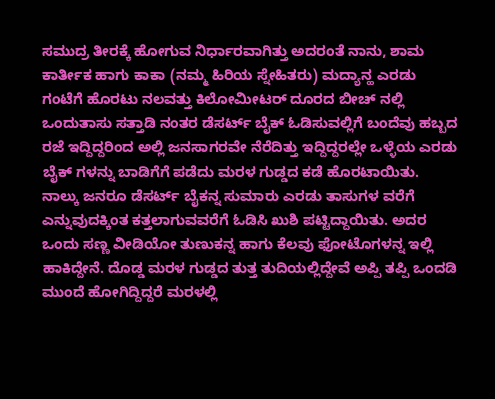ಸಮುದ್ರ ತೀರಕ್ಕೆ ಹೋಗುವ ನಿರ್ಧಾರವಾಗಿತ್ತು ಅದರಂತೆ ನಾನು, ಶಾಮ ಕಾರ್ತೀಕ ಹಾಗು ಕಾಕಾ (ನಮ್ಮ ಹಿರಿಯ ಸ್ನೇಹಿತರು) ಮದ್ಯಾನ್ಹ ಎರಡು ಗಂಟೆಗೆ ಹೊರಟು ನಲವತ್ತು ಕಿಲೋಮೀಟರ್ ದೂರದ ಬೀಚ್ ನಲ್ಲಿ ಒಂದುತಾಸು ಸತ್ತಾಡಿ ನಂತರ ಡೆಸರ್ಟ್ ಬೈಕ್ ಓಡಿಸುವಲ್ಲಿಗೆ ಬಂದೆವು ಹಬ್ಬದ ರಜೆ ಇದ್ದಿದ್ದರಿಂದ ಅಲ್ಲಿ ಜನಸಾಗರವೇ ನೆರೆದಿತ್ತು ಇದ್ದಿದ್ದರಲ್ಲೇ ಒಳ್ಳೆಯ ಎರಡು ಬೈಕ್ ಗಳನ್ನು ಬಾಡಿಗೆಗೆ ಪಡೆದು ಮರಳ ಗುಡ್ಡದ ಕಡೆ ಹೊರಟಾಯಿತು. ನಾಲ್ಕು ಜನರೂ ಡೆಸರ್ಟ್ ಬೈಕನ್ನ ಸುಮಾರು ಎರಡು ತಾಸುಗಳ ವರೆಗೆ ಎನ್ನುವುದಕ್ಕಿಂತ ಕತ್ತಲಾಗುವವರೆಗೆ ಓಡಿಸಿ ಖುಶಿ ಪಟ್ಟಿದ್ದಾಯಿತು. ಅದರ ಒಂದು ಸಣ್ಣ ವೀಡಿಯೋ ತುಣುಕನ್ನ ಹಾಗು ಕೆಲವು ಫೋಟೊಗಳನ್ನ ಇಲ್ಲಿ ಹಾಕಿದ್ದೇನೆ. ದೊಡ್ಡ ಮರಳ ಗುಡ್ಡದ ತುತ್ತ ತುದಿಯಲ್ಲಿದ್ದೇವೆ ಅಪ್ಪಿ ತಪ್ಪಿ ಒಂದಡಿ ಮುಂದೆ ಹೋಗಿದ್ದಿದ್ದರೆ ಮರಳಲ್ಲಿ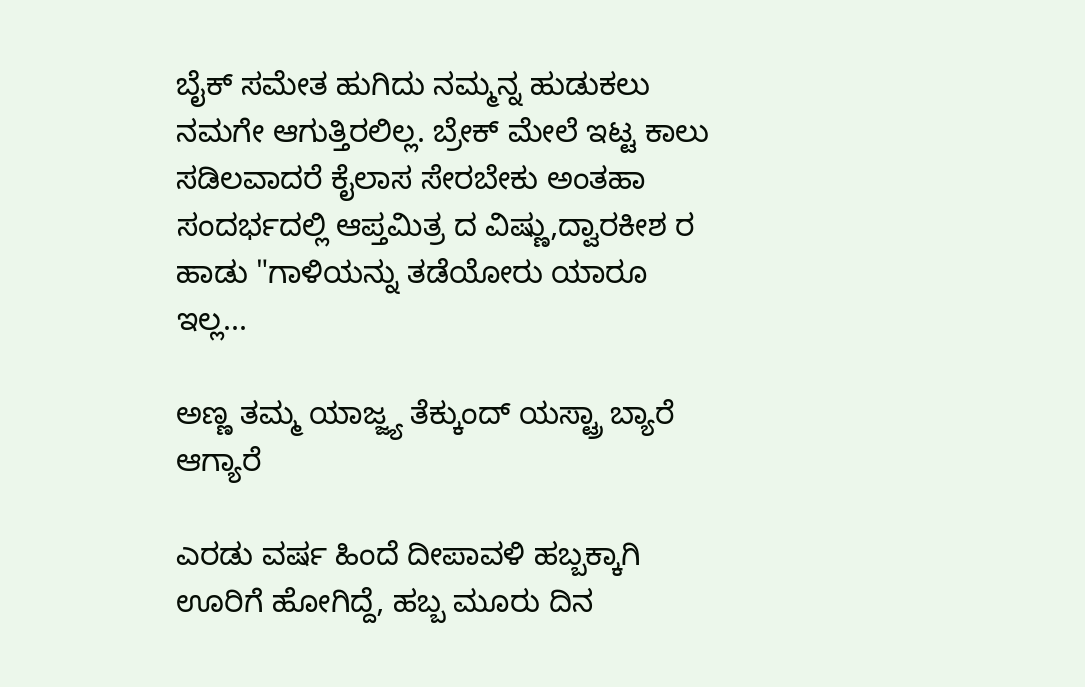ಬೈಕ್ ಸಮೇತ ಹುಗಿದು ನಮ್ಮನ್ನ ಹುಡುಕಲು ನಮಗೇ ಆಗುತ್ತಿರಲಿಲ್ಲ. ಬ್ರೇಕ್ ಮೇಲೆ ಇಟ್ಟ ಕಾಲು ಸಡಿಲವಾದರೆ ಕೈಲಾಸ ಸೇರಬೇಕು ಅಂತಹಾ ಸಂದರ್ಭದಲ್ಲಿ ಆಪ್ತಮಿತ್ರ ದ ವಿಷ್ಣು,ದ್ವಾರಕೀಶ ರ ಹಾಡು "ಗಾಳಿಯನ್ನು ತಡೆಯೋರು ಯಾರೂ ಇಲ್ಲ...

ಅಣ್ಣ ತಮ್ಮ ಯಾಜ್ಜ್ಯ ತೆಕ್ಕುಂದ್ ಯಸ್ಟ್ರಾ ಬ್ಯಾರೆ ಆಗ್ಯಾರೆ

ಎರಡು ವರ್ಷ ಹಿಂದೆ ದೀಪಾವಳಿ ಹಬ್ಬಕ್ಕಾಗಿ ಊರಿಗೆ ಹೋಗಿದ್ದೆ, ಹಬ್ಬ ಮೂರು ದಿನ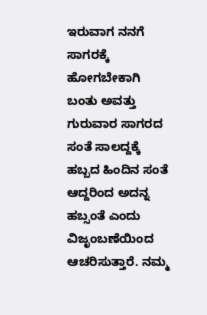ಇರುವಾಗ ನನಗೆ ಸಾಗರಕ್ಕೆ ಹೋಗಬೇಕಾಗಿ ಬಂತು ಅವತ್ತು ಗುರುವಾರ ಸಾಗರದ ಸಂತೆ ಸಾಲದ್ದಕ್ಕೆ ಹಬ್ಬದ ಹಿಂದಿನ ಸಂತೆ ಆದ್ದರಿಂದ ಅದನ್ನ ಹಬ್ಸಂತೆ ಎಂದು ವಿಜೃಂಬಣೆಯಿಂದ ಆಚರಿಸುತ್ತಾರೆ. ನಮ್ಮ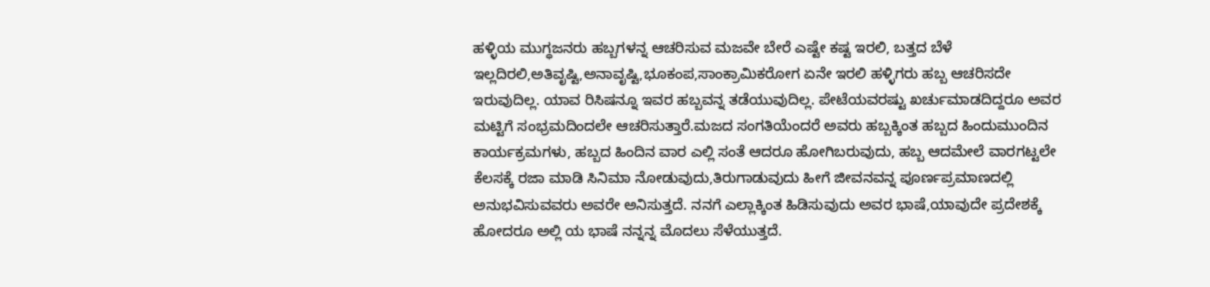ಹಳ್ಳಿಯ ಮುಗ್ಧಜನರು ಹಬ್ಬಗಳನ್ನ ಆಚರಿಸುವ ಮಜವೇ ಬೇರೆ ಎಷ್ಟೇ ಕಷ್ಟ ಇರಲಿ, ಬತ್ತದ ಬೆಳೆ ಇಲ್ಲದಿರಲಿ,ಅತಿವೃಷ್ಟಿ,ಅನಾವೃಷ್ಟಿ,ಭೂಕಂಪ,ಸಾಂಕ್ರಾಮಿಕರೋಗ ಏನೇ ಇರಲಿ ಹಳ್ಳಿಗರು ಹಬ್ಬ ಆಚರಿಸದೇ ಇರುವುದಿಲ್ಲ. ಯಾವ ರಿಸಿಷನ್ನೂ ಇವರ ಹಬ್ಬವನ್ನ ತಡೆಯುವುದಿಲ್ಲ. ಪೇಟೆಯವರಷ್ಟು ಖರ್ಚುಮಾಡದಿದ್ದರೂ ಅವರ ಮಟ್ಟಿಗೆ ಸಂಭ್ರಮದಿಂದಲೇ ಆಚರಿಸುತ್ತಾರೆ.ಮಜದ ಸಂಗತಿಯೆಂದರೆ ಅವರು ಹಬ್ಬಕ್ಕಿಂತ ಹಬ್ಬದ ಹಿಂದುಮುಂದಿನ ಕಾರ್ಯಕ್ರಮಗಳು, ಹಬ್ಬದ ಹಿಂದಿನ ವಾರ ಎಲ್ಲಿ ಸಂತೆ ಆದರೂ ಹೋಗಿಬರುವುದು, ಹಬ್ಬ ಆದಮೇಲೆ ವಾರಗಟ್ಟಲೇ ಕೆಲಸಕ್ಕೆ ರಜಾ ಮಾಡಿ ಸಿನಿಮಾ ನೋಡುವುದು,ತಿರುಗಾಡುವುದು ಹೀಗೆ ಜೀವನವನ್ನ ಪೂರ್ಣಪ್ರಮಾಣದಲ್ಲಿ ಅನುಭವಿಸುವವರು ಅವರೇ ಅನಿಸುತ್ತದೆ. ನನಗೆ ಎಲ್ಲಾಕ್ಕಿಂತ ಹಿಡಿಸುವುದು ಅವರ ಭಾಷೆ,ಯಾವುದೇ ಪ್ರದೇಶಕ್ಕೆ ಹೋದರೂ ಅಲ್ಲಿ ಯ ಭಾಷೆ ನನ್ನನ್ನ ಮೊದಲು ಸೆಳೆಯುತ್ತದೆ.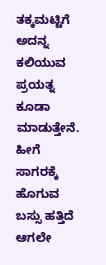ತಕ್ಕಮಟ್ಟಿಗೆ ಅದನ್ನ ಕಲಿಯುವ ಪ್ರಯತ್ನ ಕೂಡಾ ಮಾಡುತ್ತೇನೆ. ಹೀಗೆ ಸಾಗರಕ್ಕೆ ಹೊಗುವ ಬಸ್ಸು ಹತ್ತಿದೆ ಆಗಲೇ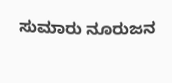ಸುಮಾರು ನೂರುಜನ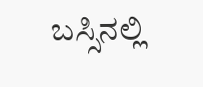ಬಸ್ಸಿನಲ್ಲಿ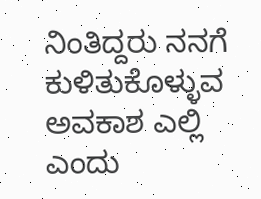ನಿಂತಿದ್ದರು ನನಗೆ ಕುಳಿತುಕೊಳ್ಳುವ ಅವಕಾಶ ಎಲ್ಲಿ ಎಂದು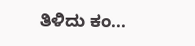ತಿಳಿದು ಕಂ...